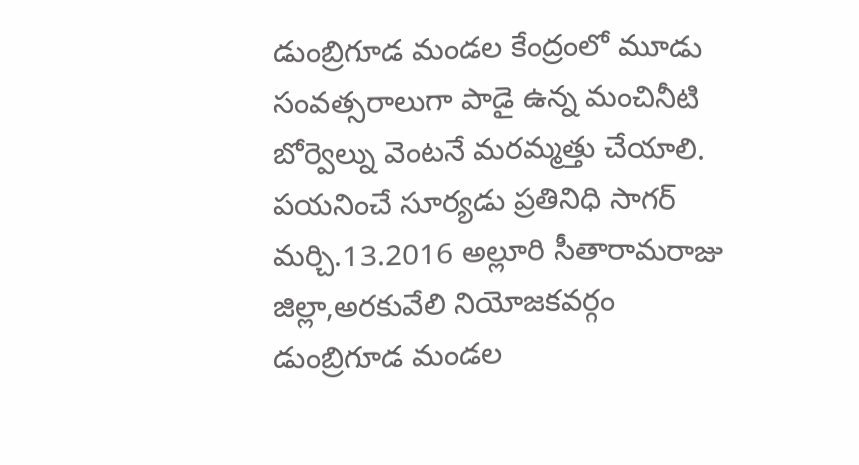డుంబ్రిగూడ మండల కేంద్రంలో మూడు సంవత్సరాలుగా పాడై ఉన్న మంచినీటి బోర్వెల్ను వెంటనే మరమ్మత్తు చేయాలి.
పయనించే సూర్యడు ప్రతినిధి సాగర్ మర్చి.13.2016 అల్లూరి సీతారామరాజు జిల్లా,అరకువేలి నియోజకవర్గం డుంబ్రిగూడ మండల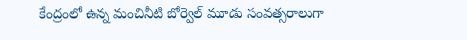కేంద్రంలో ఉన్న మంచినీటి బోర్వెల్ మూడు సంవత్సరాలుగా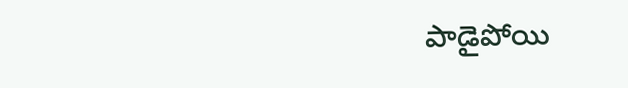పాడైపోయి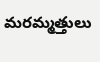మరమ్మత్తులు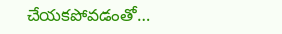చేయకపోవడంతో…